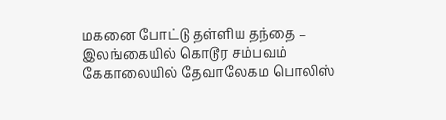மகனை போட்டு தள்ளிய தந்தை – இலங்கையில் கொடூர சம்பவம்
கேகாலையில் தேவாலேகம பொலிஸ்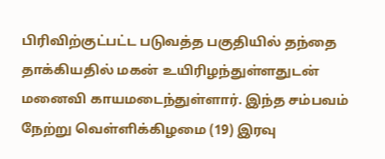பிரிவிற்குட்பட்ட படுவத்த பகுதியில் தந்தை தாக்கியதில் மகன் உயிரிழந்துள்ளதுடன் மனைவி காயமடைந்துள்ளார். இந்த சம்பவம் நேற்று வெள்ளிக்கிழமை (19) இரவு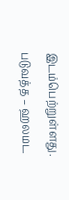இடம்பெற்றுள்ளது. படுவத்த – ஹலமட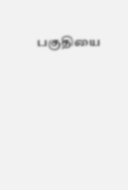பகுதியை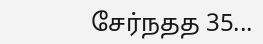சேர்நதத 35...